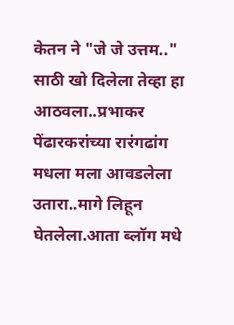केतन ने "जे जे उत्तम.." साठी खो दिलेला तेव्हा हा आठवला..प्रभाकर पेंढारकरांच्या रारंगढांग मधला मला आवडलेला उतारा..मागे लिहून घेतलेला.आता ब्लॉग मधे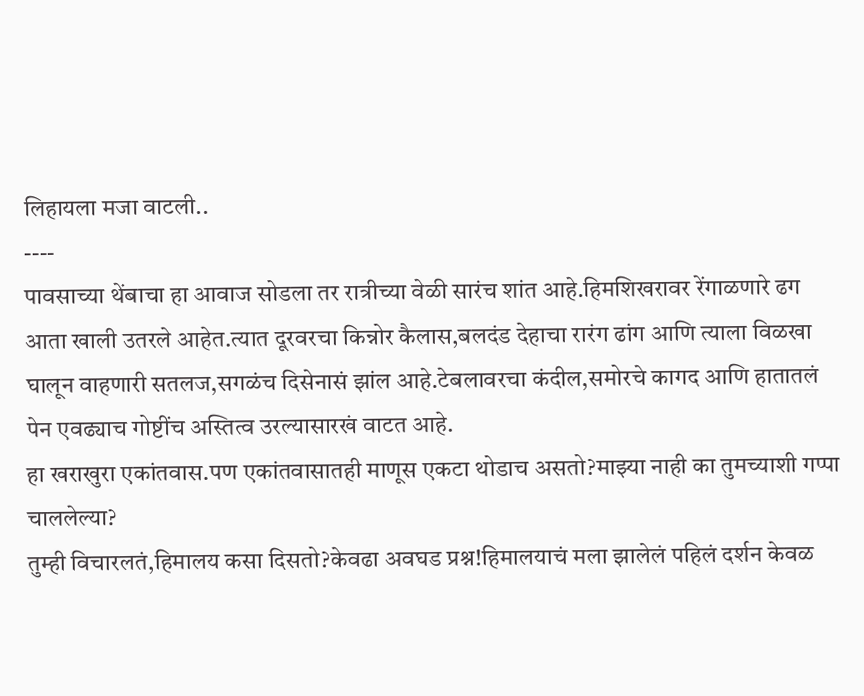लिहायला मजा वाटली..
----
पावसाच्या थेंबाचा हा आवाज सोडला तर रात्रीच्या वेळी सारंच शांत आहे.हिमशिखरावर रेंगाळणारे ढग आता खाली उतरले आहेत.त्यात दूरवरचा किन्नोर कैलास,बलदंड देहाचा रारंग ढांग आणि त्याला विळखा घालून वाहणारी सतलज,सगळंच दिसेनासं झांल आहे.टेबलावरचा कंदील,समोरचे कागद आणि हातातलं पेन एवढ्याच गोष्टींच अस्तित्व उरल्यासारखं वाटत आहे.
हा खराखुरा एकांतवास.पण एकांतवासातही माणूस एकटा थोडाच असतो?माझ्या नाही का तुमच्याशी गप्पा चाललेल्या?
तुम्ही विचारलतं,हिमालय कसा दिसतो?केवढा अवघड प्रश्न!हिमालयाचं मला झालेलं पहिलं दर्शन केवळ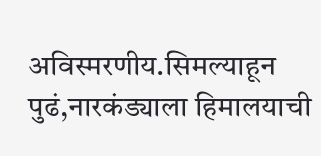अविस्मरणीय.सिमल्याहून पुढं,नारकंड्याला हिमालयाची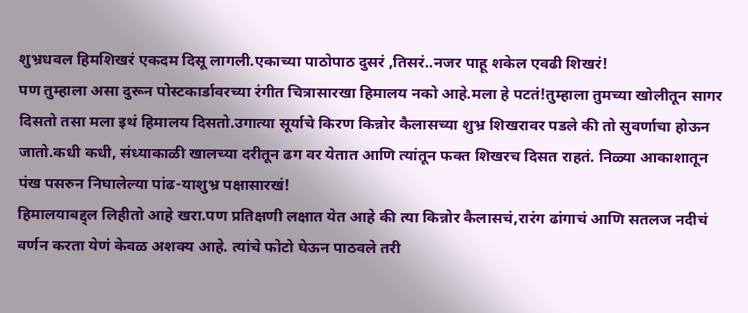शुभ्रधवल हिमशिखरं एकदम दिसू लागली.एकाच्या पाठोपाठ दुसरं ,तिसरं..नजर पाहू शकेल एवढी शिखरं!
पण तुम्हाला असा दुरून पोस्टकार्डावरच्या रंगीत चित्रासारखा हिमालय नको आहे.मला हे पटतं!तुम्हाला तुमच्या खोलीतून सागर दिसतो तसा मला इथं हिमालय दिसतो.उगात्या सूर्याचे किरण किन्नोर कैलासच्या शुभ्र शिखरावर पडले की तो सुवर्णाचा होऊन जातो.कधी कधी, संध्याकाळी खालच्या दरीतून ढग वर येतात आणि त्यांतून फक्त शिखरच दिसत राहतं. निळ्या आकाशातून पंख पसरुन निघालेल्या पांढ-याशुभ्र पक्षासारखं!
हिमालयाबद्द्ल लिहीतो आहे खरा.पण प्रतिक्षणी लक्षात येत आहे की त्या किन्नोर कैलासचं,रारंग ढांगाचं आणि सतलज नदीचं वर्णन करता येणं केवळ अशक्य आहे. त्यांचे फोटो घेऊन पाठवले तरी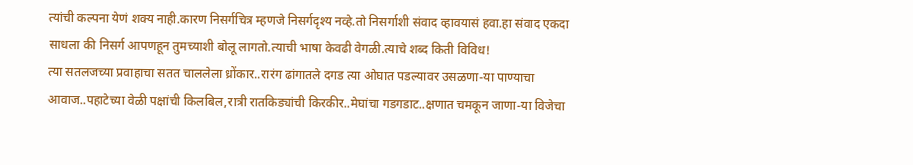त्यांची कल्पना येणं शक्य नाही.कारण निसर्गचित्र म्हणजे निसर्गदृश्य नव्हे.तो निसर्गाशी संवाद व्हावयासं हवा.हा संवाद एकदा साधला की निसर्ग आपणहून तुमच्याशी बोलू लागतो.त्याची भाषा केवढी वेगळी.त्याचे शब्द किती विविध!
त्या सतलजच्या प्रवाहाचा सतत चाललेला ध्रोंकार..रारंग ढांगातले दगड त्या ओघात पडल्यावर उसळणा-या पाण्याचा आवाज..पहाटेच्या वेळी पक्षांची किलबिल,रात्री रातकिड्यांची किरकीर..मेघांचा गडगडाट..क्षणात चमकून जाणा-या विजेचा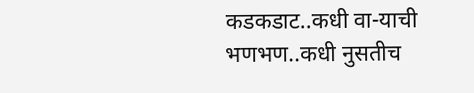कडकडाट..कधी वा-याची भणभण..कधी नुसतीच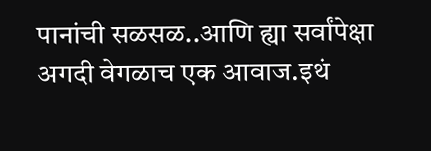पानांची सळसळ..आणि ह्या सर्वांपेक्षा अगदी वेगळाच एक आवाज.इथं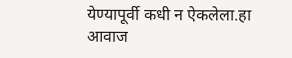येण्यापूर्वी कधी न ऐकलेला.हा आवाज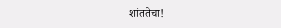शांततेचा!